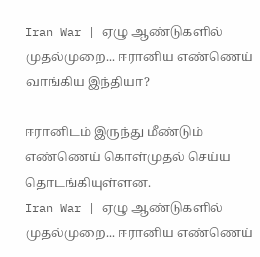Iran War | ஏழு ஆண்டுகளில் முதல்முறை... ஈரானிய எண்ணெய் வாங்கிய இந்தியா?

ஈரானிடம் இருந்து மீண்டும் எண்ணெய் கொள்முதல் செய்ய தொடங்கியுள்ளன.
Iran War | ஏழு ஆண்டுகளில் முதல்முறை... ஈரானிய எண்ணெய்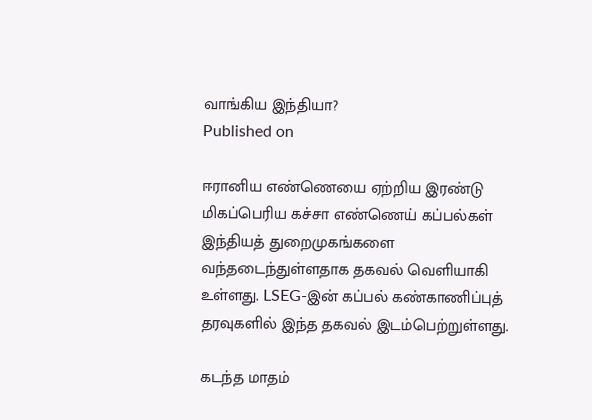வாங்கிய இந்தியா?
Published on

ஈரானிய எண்ணெயை ஏற்றிய இரண்டு மிகப்பெரிய கச்சா எண்ணெய் கப்பல்கள் இந்தியத் துறைமுகங்களை வந்தடைந்துள்ளதாக தகவல் வெளியாகி உள்ளது. LSEG-இன் கப்பல் கண்காணிப்புத் தரவுகளில் இந்த தகவல் இடம்பெற்றுள்ளது.

கடந்த மாதம்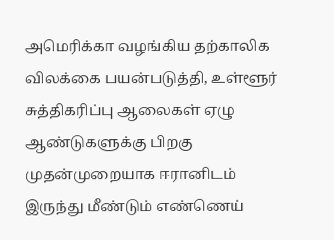அமெரிக்கா வழங்கிய தற்காலிக விலக்கை பயன்படுத்தி, உள்ளூர் சுத்திகரிப்பு ஆலைகள் ஏழு ஆண்டுகளுக்கு பிறகு முதன்முறையாக ஈரானிடம் இருந்து மீண்டும் எண்ணெய்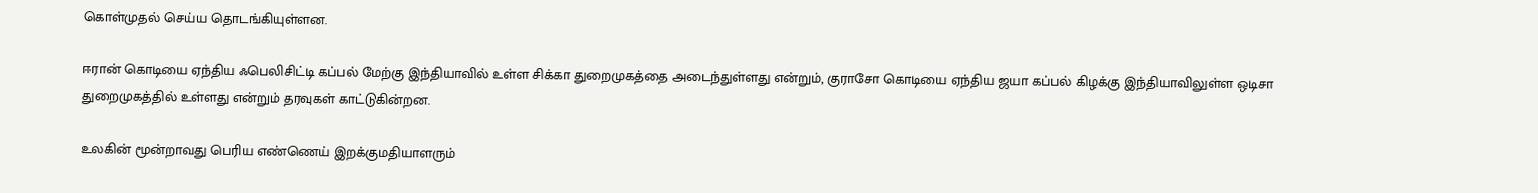கொள்முதல் செய்ய தொடங்கியுள்ளன.

ஈரான் கொடியை ஏந்திய ஃபெலிசிட்டி கப்பல் மேற்கு இந்தியாவில் உள்ள சிக்கா துறைமுகத்தை அடைந்துள்ளது என்றும், குராசோ கொடியை ஏந்திய ஜயா கப்பல் கிழக்கு இந்தியாவிலுள்ள ஒடிசா துறைமுகத்தில் உள்ளது என்றும் தரவுகள் காட்டுகின்றன.

உலகின் மூன்றாவது பெரிய எண்ணெய் இறக்குமதியாளரும்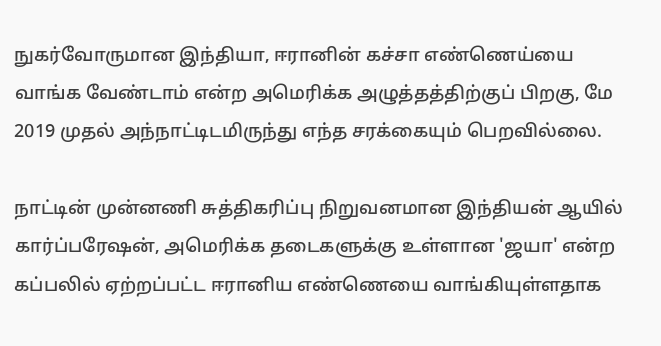நுகர்வோருமான இந்தியா, ஈரானின் கச்சா எண்ணெய்யை வாங்க வேண்டாம் என்ற அமெரிக்க அழுத்தத்திற்குப் பிறகு, மே 2019 முதல் அந்நாட்டிடமிருந்து எந்த சரக்கையும் பெறவில்லை.

நாட்டின் முன்னணி சுத்திகரிப்பு நிறுவனமான இந்தியன் ஆயில் கார்ப்பரேஷன், அமெரிக்க தடைகளுக்கு உள்ளான 'ஜயா' என்ற கப்பலில் ஏற்றப்பட்ட ஈரானிய எண்ணெயை வாங்கியுள்ளதாக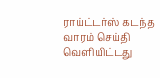ராய்ட்டர்ஸ் கடந்த வாரம் செய்தி வெளியிட்டது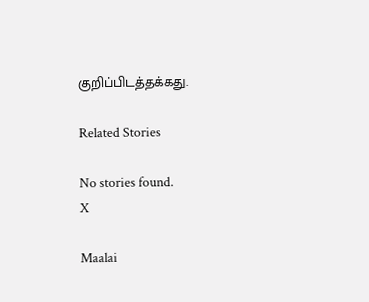குறிப்பிடத்தக்கது.

Related Stories

No stories found.
X

Maalai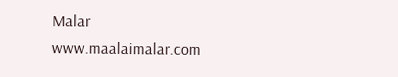Malar
www.maalaimalar.com